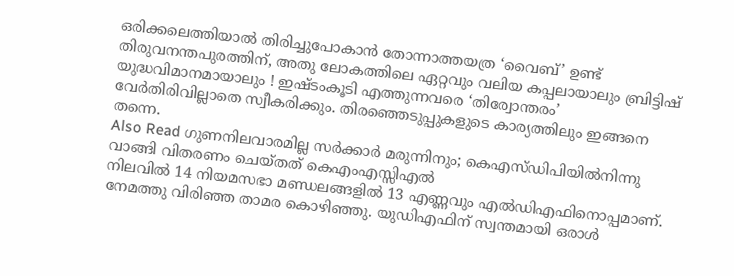ഒരിക്കലെത്തിയാൽ തിരിച്ചുപോകാൻ തോന്നാത്തയത്ര ‘വൈബ്’ ഉണ്ട് തിരുവനന്തപുരത്തിന്, അതു ലോകത്തിലെ ഏറ്റവും വലിയ കപ്പലായാലും ബ്രിട്ടിഷ് യുദ്ധവിമാനമായാലും ! ഇഷ്ടംകൂടി എത്തുന്നവരെ ‘തിര്വോന്തരം’ വേർതിരിവില്ലാതെ സ്വീകരിക്കും. തിരഞ്ഞെടുപ്പുകളുടെ കാര്യത്തിലും ഇങ്ങനെ തന്നെ.
Also Read ഗുണനിലവാരമില്ല സർക്കാർ മരുന്നിനും; കെഎസ്ഡിപിയിൽനിന്നു വാങ്ങി വിതരണം ചെയ്തത് കെഎംഎസ്സിഎൽ
നിലവിൽ 14 നിയമസഭാ മണ്ഡലങ്ങളിൽ 13 എണ്ണവും എൽഡിഎഫിനൊപ്പമാണ്. നേമത്തു വിരിഞ്ഞ താമര കൊഴിഞ്ഞു. യുഡിഎഫിന് സ്വന്തമായി ഒരാൾ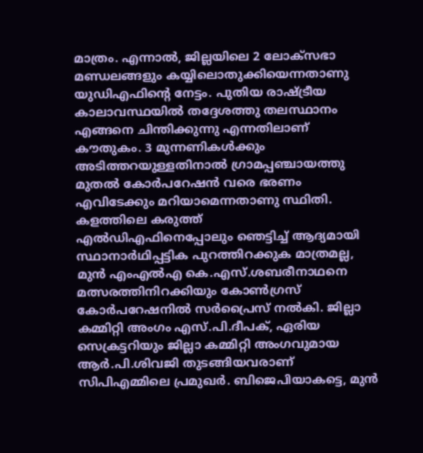മാത്രം. എന്നാൽ, ജില്ലയിലെ 2 ലോക്സഭാ മണ്ഡലങ്ങളും കയ്യിലൊതുക്കിയെന്നതാണു യുഡിഎഫിന്റെ നേട്ടം. പുതിയ രാഷ്ട്രീയ കാലാവസ്ഥയിൽ തദ്ദേശത്തു തലസ്ഥാനം എങ്ങനെ ചിന്തിക്കുന്നു എന്നതിലാണ് കൗതുകം. 3 മുന്നണികൾക്കും അടിത്തറയുള്ളതിനാൽ ഗ്രാമപ്പഞ്ചായത്തു മുതൽ കോർപറേഷൻ വരെ ഭരണം എവിടേക്കും മറിയാമെന്നതാണു സ്ഥിതി.
കളത്തിലെ കരുത്ത്
എൽഡിഎഫിനെപ്പോലും ഞെട്ടിച്ച് ആദ്യമായി സ്ഥാനാർഥിപ്പട്ടിക പുറത്തിറക്കുക മാത്രമല്ല, മുൻ എംഎൽഎ കെ.എസ്.ശബരീനാഥനെ മത്സരത്തിനിറക്കിയും കോൺഗ്രസ് കോർപറേഷനിൽ സർപ്രൈസ് നൽകി. ജില്ലാ കമ്മിറ്റി അംഗം എസ്.പി.ദീപക്, ഏരിയ സെക്രട്ടറിയും ജില്ലാ കമ്മിറ്റി അംഗവുമായ ആർ.പി.ശിവജി തുടങ്ങിയവരാണ് സിപിഎമ്മിലെ പ്രമുഖർ. ബിജെപിയാകട്ടെ, മുൻ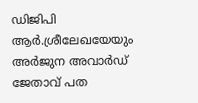ഡിജിപി ആർ.ശ്രീലേഖയേയും അർജുന അവാർഡ് ജേതാവ് പത